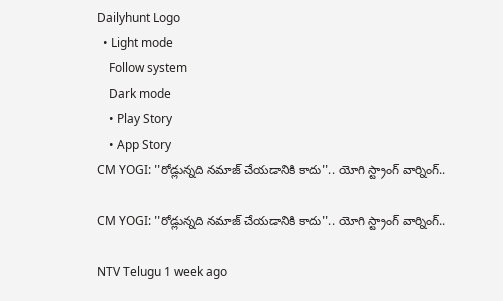Dailyhunt Logo
  • Light mode
    Follow system
    Dark mode
    • Play Story
    • App Story
CM YOGI: ''రోడ్లున్నది నమాజ్ చేయడానికి కాదు''.. యోగి స్ట్రాంగ్ వార్నింగ్..

CM YOGI: ''రోడ్లున్నది నమాజ్ చేయడానికి కాదు''.. యోగి స్ట్రాంగ్ వార్నింగ్..

NTV Telugu 1 week ago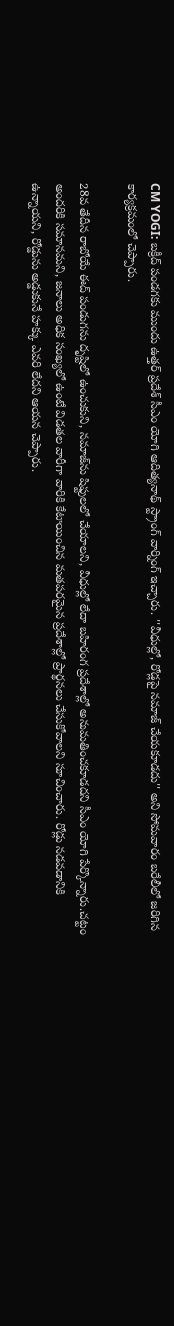CM YOGI: బక్రీద్ పండగకు ముందు ఉత్తర్ ప్రదేశ్ సీఎం యోగి ఆదిత్యనాథ్ స్ట్రాంగ్ వార్నింగ్ ఇచ్చారు. ''వీధుల్లో, రోడ్లపై నమాజ్ చేయకూడదు'' అని సోమవారం బరేలీలో జరిగిన కార్యక్రమంలో చెప్పారు.

28వ తేదీన రాబోయే ఈద్ పండుగను దృష్టిలో ఉంచుకుని, నమాజ్‌ను షిఫ్టులలో చేయాలని, వీధుల్లో లేదా బహిరంగ ప్రదేశాల్లో అనుమతించకూడదని సీఎం యోగి పేర్కొన్నారు.చట్టం అందరికి సమానమని, జనాలు అధిక సంఖ్యలో ఉంటే విడతల వారీగా వారికి కేటాయించిన మతపరమైన ప్రదేశాల్లో ప్రార్థనలు చేసుకోవాలని సూచించారు. రోడ్లు నడవడానికి ఉన్నాయని, రోడ్డును అడ్డుకునే హక్కు ఎవరి లేదని ఆయన చెప్పారు.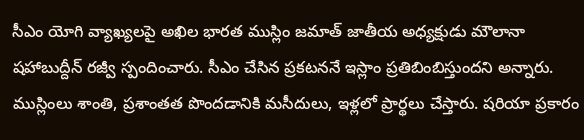సీఎం యోగి వ్యాఖ్యలపై అఖిల భారత ముస్లిం జమాత్ జాతీయ అధ్యక్షుడు మౌలానా షహాబుద్దీన్ రజ్వీ స్పందించారు. సీఎం చేసిన ప్రకటననే ఇస్లాం ప్రతిబింబిస్తుందని అన్నారు. ముస్లింలు శాంతి, ప్రశాంతత పొందడానికి మసీదులు, ఇళ్లలో ప్రార్థలు చేస్తారు. షరియా ప్రకారం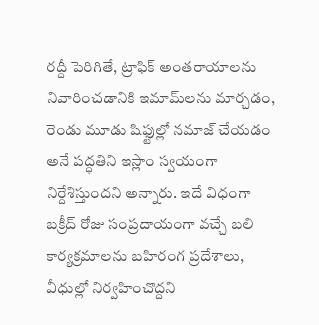రద్దీ పెరిగితే, ట్రాఫిక్ అంతరాయాలను నివారించడానికి ఇమామ్‌లను మార్చడం, రెండు మూడు షిఫ్టుల్లో నమాజ్ చేయడం అనే పద్ధతిని ఇస్లాం స్వయంగా నిర్దేశిస్తుందని అన్నారు. ఇదే విధంగా బక్రీద్ రోజు సంప్రదాయంగా వచ్చే బలి కార్యక్రమాలను బహిరంగ ప్రదేశాలు, వీధుల్లో నిర్వహించొద్దని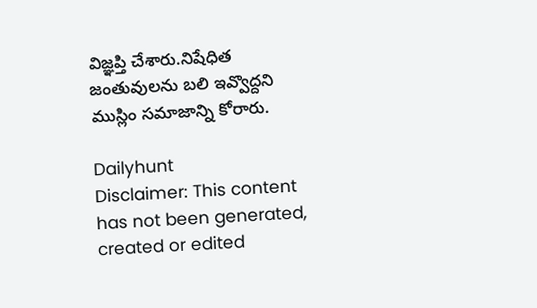విజ్ఞప్తి చేశారు.నిషేధిత జంతువులను బలి ఇవ్వొద్దని ముస్లిం సమాజాన్ని కోరారు.

Dailyhunt
Disclaimer: This content has not been generated, created or edited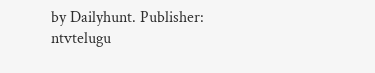by Dailyhunt. Publisher: ntvtelugu